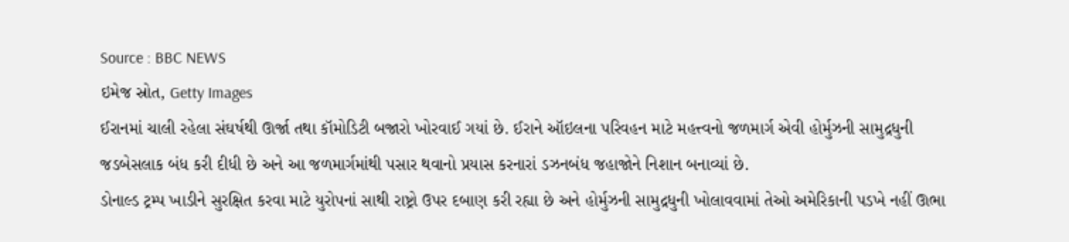Source : BBC NEWS
ઇમેજ સ્રોત, Getty Images
ઈરાનમાં ચાલી રહેલા સંઘર્ષથી ઊર્જા તથા કૉમોડિટી બજારો ખોરવાઈ ગયાં છે. ઈરાને ઑઇલના પરિવહન માટે મહત્ત્વનો જળમાર્ગ એવી હોર્મુઝની સામુદ્રધુની જડબેસલાક બંધ કરી દીધી છે અને આ જળમાર્ગમાંથી પસાર થવાનો પ્રયાસ કરનારાં ડઝનબંધ જહાજોને નિશાન બનાવ્યાં છે.
ડોનાલ્ડ ટ્રમ્પ ખાડીને સુરક્ષિત કરવા માટે યુરોપનાં સાથી રાષ્ટ્રો ઉપર દબાણ કરી રહ્યા છે અને હોર્મુઝની સામુદ્રધુની ખોલાવવામાં તેઓ અમેરિકાની પડખે નહીં ઊભા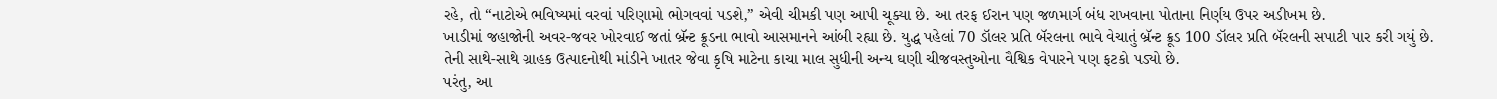રહે, તો “નાટોએ ભવિષ્યમાં વરવાં પરિણામો ભોગવવાં પડશે,” એવી ચીમકી પણ આપી ચૂક્યા છે. આ તરફ ઈરાન પણ જળમાર્ગ બંધ રાખવાના પોતાના નિર્ણય ઉપર અડીખમ છે.
ખાડીમાં જહાજોની અવર-જવર ખોરવાઈ જતાં બ્રૅન્ટ ક્રૂડના ભાવો આસમાનને આંબી રહ્યા છે. યુદ્ધ પહેલાં 70 ડૉલર પ્રતિ બૅરલના ભાવે વેચાતું બ્રૅન્ટ ક્રૂડ 100 ડૉલર પ્રતિ બૅરલની સપાટી પાર કરી ગયું છે.
તેની સાથે-સાથે ગ્રાહક ઉત્પાદનોથી માંડીને ખાતર જેવા કૃષિ માટેના કાચા માલ સુધીની અન્ય ઘણી ચીજવસ્તુઓના વૈશ્વિક વેપારને પણ ફટકો પડ્યો છે.
પરંતુ, આ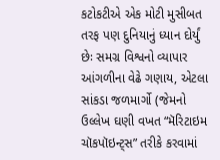કટોકટીએ એક મોટી મુસીબત તરફ પણ દુનિયાનું ધ્યાન દોર્યું છેઃ સમગ્ર વિશ્વનો વ્યાપાર આંગળીના વેઢે ગણાય, એટલા સાંકડા જળમાર્ગો (જેમનો ઉલ્લેખ ઘણી વખત “મૅરિટાઇમ ચૉકપૉઇન્ટ્સ” તરીકે કરવામાં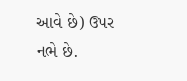આવે છે) ઉપર નભે છે.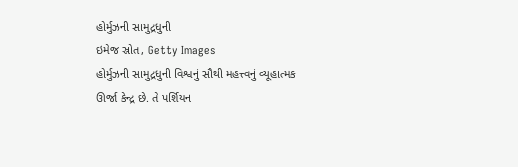હોર્મુઝની સામુદ્રધુની
ઇમેજ સ્રોત, Getty Images
હોર્મુઝની સામુદ્રધુની વિશ્વનું સૌથી મહત્ત્વનું વ્યૂહાત્મક ઊર્જા કેન્દ્ર છે. તે પર્શિયન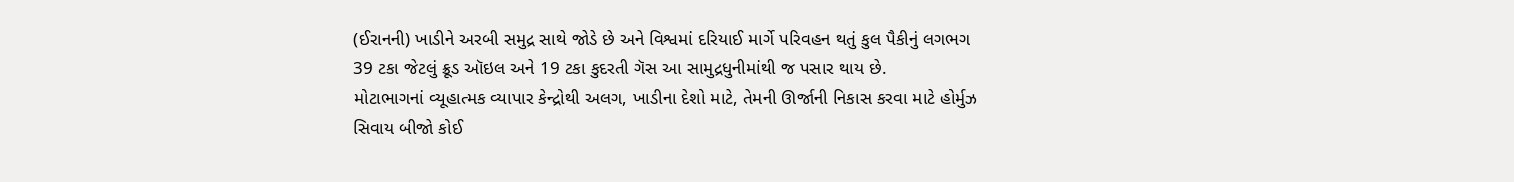(ઈરાનની) ખાડીને અરબી સમુદ્ર સાથે જોડે છે અને વિશ્વમાં દરિયાઈ માર્ગે પરિવહન થતું કુલ પૈકીનું લગભગ 39 ટકા જેટલું ક્રૂડ ઑઇલ અને 19 ટકા કુદરતી ગૅસ આ સામુદ્રધુનીમાંથી જ પસાર થાય છે.
મોટાભાગનાં વ્યૂહાત્મક વ્યાપાર કેન્દ્રોથી અલગ, ખાડીના દેશો માટે, તેમની ઊર્જાની નિકાસ કરવા માટે હોર્મુઝ સિવાય બીજો કોઈ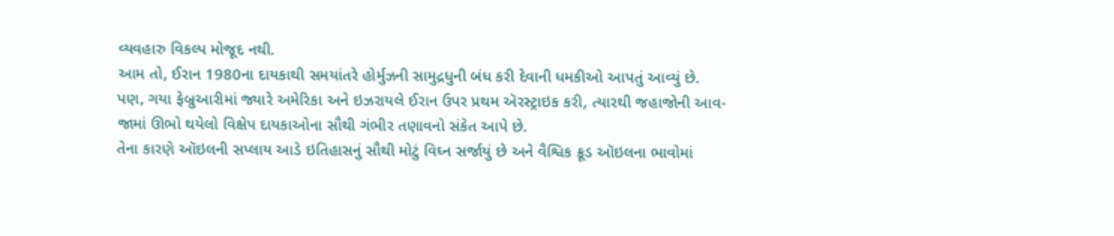વ્યવહારુ વિકલ્પ મોજૂદ નથી.
આમ તો, ઈરાન 1980ના દાયકાથી સમયાંતરે હોર્મુઝની સામુદ્રધુની બંધ કરી દેવાની ધમકીઓ આપતું આવ્યું છે. પણ, ગયા ફેબ્રુઆરીમાં જ્યારે અમેરિકા અને ઇઝરાયલે ઈરાન ઉપર પ્રથમ ઍરસ્ટ્રાઇક કરી, ત્યારથી જહાજોની આવ-જામાં ઊભો થયેલો વિક્ષેપ દાયકાઓના સૌથી ગંભીર તણાવનો સંકેત આપે છે.
તેના કારણે ઑઇલની સપ્લાય આડે ઇતિહાસનું સૌથી મોટું વિઘ્ન સર્જાયું છે અને વૈશ્વિક ક્રૂડ ઑઇલના ભાવોમાં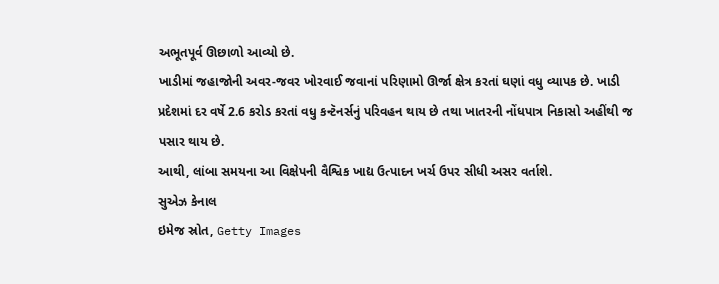અભૂતપૂર્વ ઊછાળો આવ્યો છે.
ખાડીમાં જહાજોની અવર-જવર ખોરવાઈ જવાનાં પરિણામો ઊર્જા ક્ષેત્ર કરતાં ઘણાં વધુ વ્યાપક છે. ખાડી પ્રદેશમાં દર વર્ષે 2.6 કરોડ કરતાં વધુ કન્ટૅનર્સનું પરિવહન થાય છે તથા ખાતરની નોંધપાત્ર નિકાસો અહીંથી જ પસાર થાય છે.
આથી, લાંબા સમયના આ વિક્ષેપની વૈશ્વિક ખાદ્ય ઉત્પાદન ખર્ચ ઉપર સીધી અસર વર્તાશે.
સુએઝ કેનાલ
ઇમેજ સ્રોત, Getty Images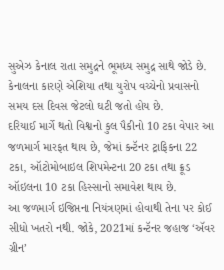સુએઝ કેનાલ રાતા સમુદ્રને ભૂમધ્ય સમુદ્ર સાથે જોડે છે. કેનાલના કારણે એશિયા તથા યુરોપ વચ્ચેનો પ્રવાસનો સમય દસ દિવસ જેટલો ઘટી જતો હોય છે.
દરિયાઈ માર્ગે થતો વિશ્વનો કુલ પૈકીનો 10 ટકા વેપાર આ જળમાર્ગ મારફત થાય છે, જેમાં કન્ટૅનર ટ્રાફિકના 22 ટકા, ઑટોમોબાઇલ શિપમેન્ટના 20 ટકા તથા ક્રૂડ ઑઇલના 10 ટકા હિસ્સાનો સમાવેશ થાય છે.
આ જળમાર્ગ ઇજિપ્તના નિયંત્રણમાં હોવાથી તેના પર કોઈ સીધો ખતરો નથી. જોકે, 2021માં કન્ટૅનર જહાજ ‘ઍવર ગ્રીન’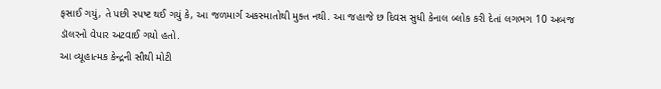ફસાઈ ગયું, તે પછી સ્પષ્ટ થઈ ગયું કે, આ જળમાર્ગ અકસ્માતોથી મુક્ત નથી. આ જહાજે છ દિવસ સુધી કેનાલ બ્લોક કરી દેતાં લગભગ 10 અબજ ડૉલરનો વેપાર અટવાઈ ગયો હતો.
આ વ્યૂહાત્મક કેન્દ્રની સૌથી મોટી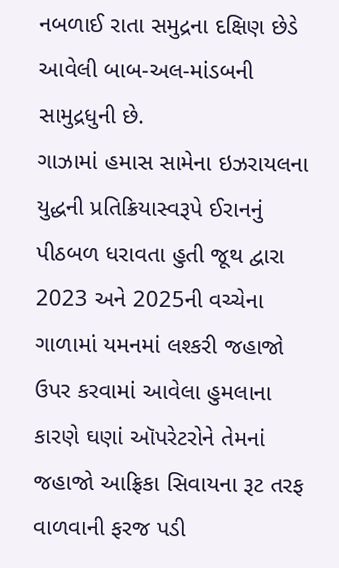નબળાઈ રાતા સમુદ્રના દક્ષિણ છેડે આવેલી બાબ-અલ-માંડબની સામુદ્રધુની છે.
ગાઝામાં હમાસ સામેના ઇઝરાયલના યુદ્ધની પ્રતિક્રિયાસ્વરૂપે ઈરાનનું પીઠબળ ધરાવતા હુતી જૂથ દ્વારા 2023 અને 2025ની વચ્ચેના ગાળામાં યમનમાં લશ્કરી જહાજો ઉપર કરવામાં આવેલા હુમલાના કારણે ઘણાં ઑપરેટરોને તેમનાં જહાજો આફ્રિકા સિવાયના રૂટ તરફ વાળવાની ફરજ પડી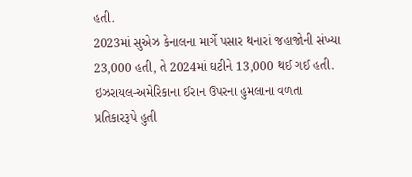હતી.
2023માં સુએઝ કેનાલના માર્ગે પસાર થનારાં જહાજોની સંખ્યા 23,000 હતી, તે 2024માં ઘટીને 13,000 થઈ ગઈ હતી.
ઇઝરાયલ-અમેરિકાના ઈરાન ઉપરના હુમલાના વળતા પ્રતિકારરૂપે હુતી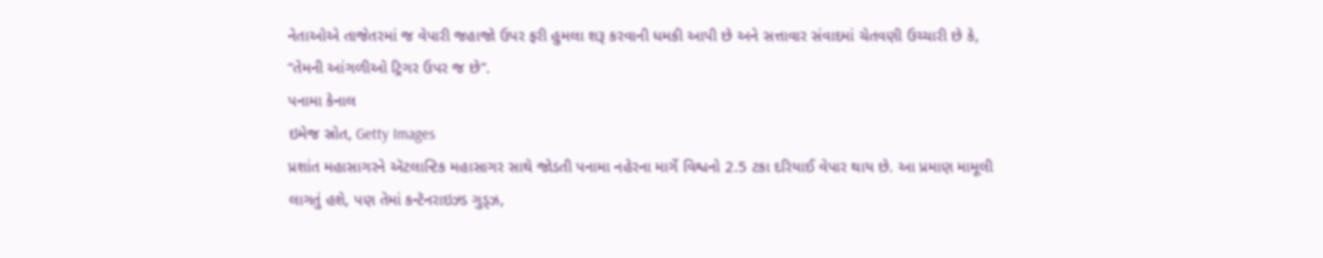નેતાઓએ તાજેતરમાં જ વેપારી જહાજો ઉપર ફરી હુમલા શરૂ કરવાની ધમકી આપી છે અને સત્તાવાર સંવાદમાં ચેતવણી ઉચ્ચારી છે કે, “તેમની આંગળીઓ ટ્રિગર ઉપર જ છે”.
પનામા કેનાલ
ઇમેજ સ્રોત, Getty Images
પ્રશાંત મહાસાગરને ઍટલાન્ટિક મહાસાગર સાથે જોડતી પનામા નહેરના માર્ગે વિશ્વનો 2.5 ટકા દરિયાઈ વેપાર થાય છે. આ પ્રમાણ મામૂલી લાગતું હશે, પણ તેમાં કન્ટૅનરાઇઝ્ડ ગુડ્ઝ,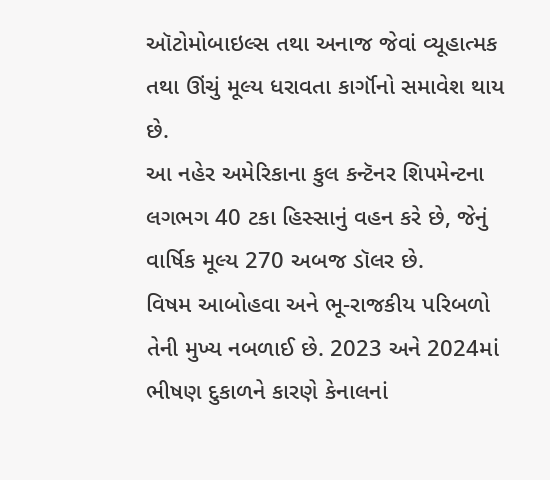ઑટોમોબાઇલ્સ તથા અનાજ જેવાં વ્યૂહાત્મક તથા ઊંચું મૂલ્ય ધરાવતા કાર્ગૉનો સમાવેશ થાય છે.
આ નહેર અમેરિકાના કુલ કન્ટૅનર શિપમેન્ટના લગભગ 40 ટકા હિસ્સાનું વહન કરે છે, જેનું વાર્ષિક મૂલ્ય 270 અબજ ડૉલર છે.
વિષમ આબોહવા અને ભૂ-રાજકીય પરિબળો તેની મુખ્ય નબળાઈ છે. 2023 અને 2024માં ભીષણ દુકાળને કારણે કેનાલનાં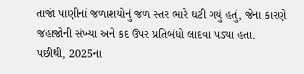તાજાં પાણીનાં જળાશયોનું જળ સ્તર ભારે ઘટી ગયું હતું, જેના કારણે જહાજોની સંખ્યા અને કદ ઉપર પ્રતિબંધો લાદવા પડ્યા હતા.
પછીથી, 2025ના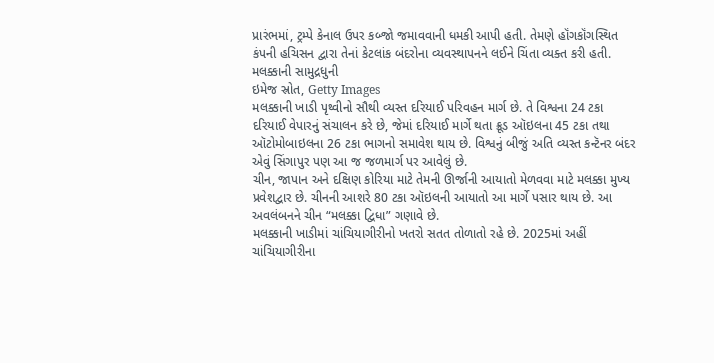પ્રારંભમાં, ટ્રમ્પે કેનાલ ઉપર કબ્જો જમાવવાની ધમકી આપી હતી. તેમણે હૉંગકૉંગસ્થિત કંપની હચિસન દ્વારા તેનાં કેટલાંક બંદરોના વ્યવસ્થાપનને લઈને ચિંતા વ્યક્ત કરી હતી.
મલક્કાની સામુદ્રધુની
ઇમેજ સ્રોત, Getty Images
મલક્કાની ખાડી પૃથ્વીનો સૌથી વ્યસ્ત દરિયાઈ પરિવહન માર્ગ છે. તે વિશ્વના 24 ટકા દરિયાઈ વેપારનું સંચાલન કરે છે, જેમાં દરિયાઈ માર્ગે થતા ક્રૂડ ઑઇલના 45 ટકા તથા ઑટોમોબાઇલના 26 ટકા ભાગનો સમાવેશ થાય છે. વિશ્વનું બીજું અતિ વ્યસ્ત કન્ટૅનર બંદર એવું સિંગાપુર પણ આ જ જળમાર્ગ પર આવેલું છે.
ચીન, જાપાન અને દક્ષિણ કોરિયા માટે તેમની ઊર્જાની આયાતો મેળવવા માટે મલક્કા મુખ્ય પ્રવેશદ્વાર છે. ચીનની આશરે 80 ટકા ઑઇલની આયાતો આ માર્ગે પસાર થાય છે. આ અવલંબનને ચીન “મલક્કા દ્વિધા” ગણાવે છે.
મલક્કાની ખાડીમાં ચાંચિયાગીરીનો ખતરો સતત તોળાતો રહે છે. 2025માં અહીં ચાંચિયાગીરીના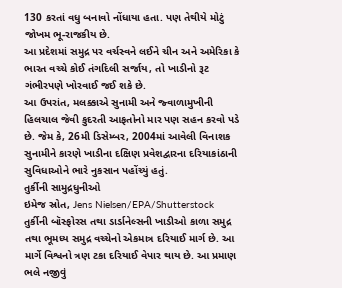130 કરતાં વધુ બનાવો નોંધાયા હતા. પણ તેથીયે મોટું જોખમ ભૂ-રાજકીય છે.
આ પ્રદેશમાં સમુદ્ર પર વર્ચસ્વને લઈને ચીન અને અમેરિકા કે ભારત વચ્ચે કોઈ તંગદિલી સર્જાય, તો ખાડીનો રૂટ ગંભીરપણે ખોરવાઈ જઈ શકે છે.
આ ઉપરાંત, મલક્કાએ સુનામી અને જ્વાળામુખીની હિલચાલ જેવી કુદરતી આફતોનો માર પણ સહન કરવો પડે છે. જેમ કે, 26મી ડિસેમ્બર, 2004માં આવેલી વિનાશક સુનામીને કારણે ખાડીના દક્ષિણ પ્રવેશદ્વારના દરિયાકાંઠાની સુવિધાઓને ભારે નુકસાન પહોંચ્યું હતું.
તુર્કીની સામુદ્રધુનીઓ
ઇમેજ સ્રોત, Jens Nielsen/EPA/Shutterstock
તુર્કીની બૉસ્ફોરસ તથા ડાર્ડાનેલ્સની ખાડીઓ કાળા સમુદ્ર તથા ભૂમધ્ય સમુદ્ર વચ્ચેનો એકમાત્ર દરિયાઈ માર્ગ છે. આ માર્ગે વિશ્વનો ત્રણ ટકા દરિયાઈ વેપાર થાય છે. આ પ્રમાણ ભલે નજીવું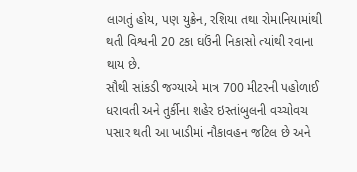લાગતું હોય, પણ યુક્રેન, રશિયા તથા રોમાનિયામાંથી થતી વિશ્વની 20 ટકા ઘઉંની નિકાસો ત્યાંથી રવાના થાય છે.
સૌથી સાંકડી જગ્યાએ માત્ર 700 મીટરની પહોળાઈ ધરાવતી અને તુર્કીના શહેર ઇસ્તાંબુલની વચ્ચોવચ પસાર થતી આ ખાડીમાં નૌકાવહન જટિલ છે અને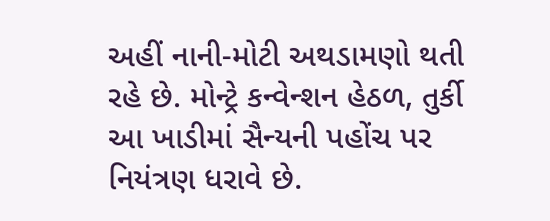અહીં નાની-મોટી અથડામણો થતી રહે છે. મોન્ટ્રે કન્વેન્શન હેઠળ, તુર્કી આ ખાડીમાં સૈન્યની પહોંચ પર નિયંત્રણ ધરાવે છે.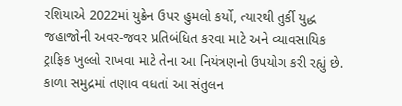રશિયાએ 2022માં યુક્રેન ઉપર હુમલો કર્યો, ત્યારથી તુર્કી યુદ્ધ જહાજોની અવર-જવર પ્રતિબંધિત કરવા માટે અને વ્યાવસાયિક ટ્રાફિક ખુલ્લો રાખવા માટે તેના આ નિયંત્રણનો ઉપયોગ કરી રહ્યું છે.
કાળા સમુદ્રમાં તણાવ વધતાં આ સંતુલન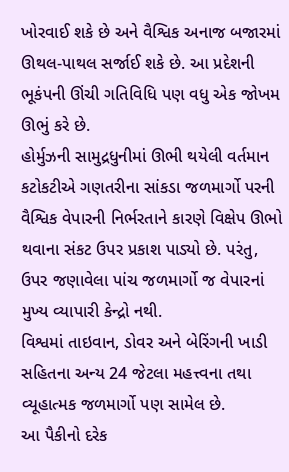ખોરવાઈ શકે છે અને વૈશ્વિક અનાજ બજારમાં ઊથલ-પાથલ સર્જાઈ શકે છે. આ પ્રદેશની ભૂકંપની ઊંચી ગતિવિધિ પણ વધુ એક જોખમ ઊભું કરે છે.
હોર્મુઝની સામુદ્રધુનીમાં ઊભી થયેલી વર્તમાન કટોકટીએ ગણતરીના સાંકડા જળમાર્ગો પરની વૈશ્વિક વેપારની નિર્ભરતાને કારણે વિક્ષેપ ઊભો થવાના સંકટ ઉપર પ્રકાશ પાડ્યો છે. પરંતુ, ઉપર જણાવેલા પાંચ જળમાર્ગો જ વેપારનાં મુખ્ય વ્યાપારી કેન્દ્રો નથી.
વિશ્વમાં તાઇવાન, ડોવર અને બેરિંગની ખાડી સહિતના અન્ય 24 જેટલા મહત્ત્વના તથા વ્યૂહાત્મક જળમાર્ગો પણ સામેલ છે.
આ પૈકીનો દરેક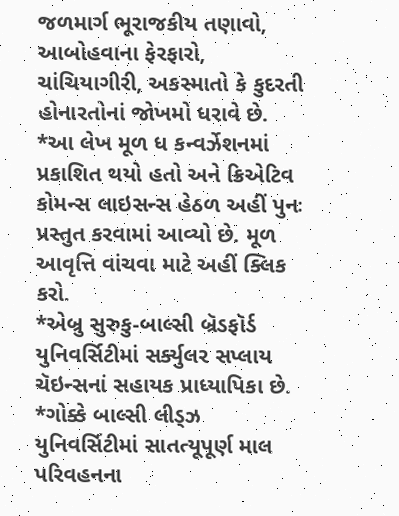જળમાર્ગ ભૂરાજકીય તણાવો, આબોહવાના ફેરફારો, ચાંચિયાગીરી, અકસ્માતો કે કુદરતી હોનારતોનાં જોખમો ધરાવે છે.
*આ લેખ મૂળ ધ કન્વર્ઝેશનમાં પ્રકાશિત થયો હતો અને ક્રિએટિવ કોમન્સ લાઇસન્સ હેઠળ અહીં પુનઃ પ્રસ્તુત કરવામાં આવ્યો છે. મૂળ આવૃત્તિ વાંચવા માટે અહીં ક્લિક કરો.
*એબ્રુ સુરુકુ-બાલ્સી બ્રૅડફૉર્ડ યુનિવર્સિટીમાં સર્ક્યુલર સપ્લાય ચૅઇન્સનાં સહાયક પ્રાધ્યાપિકા છે.
*ગોક્કે બાલ્સી લીડ્ઝ યુનિવર્સિટીમાં સાતત્યૂપૂર્ણ માલ પરિવહનના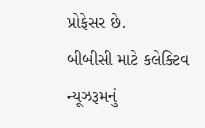પ્રોફેસર છે.
બીબીસી માટે કલેક્ટિવ ન્યૂઝરૂમનું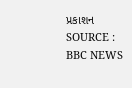પ્રકાશન
SOURCE : BBC NEWS